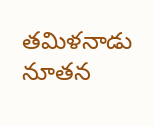తమిళనాడు నూతన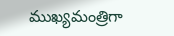ముఖ్యమంత్రిగా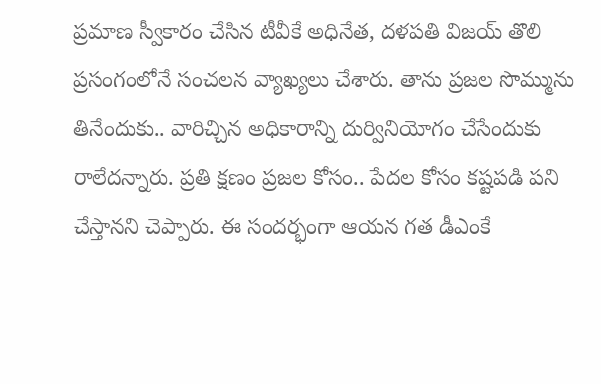ప్రమాణ స్వీకారం చేసిన టీవీకే అధినేత, దళపతి విజయ్ తొలి ప్రసంగంలోనే సంచలన వ్యాఖ్యలు చేశారు. తాను ప్రజల సొమ్మును తినేందుకు.. వారిచ్చిన అధికారాన్ని దుర్వినియోగం చేసేందుకు రాలేదన్నారు. ప్రతి క్షణం ప్రజల కోసం.. పేదల కోసం కష్టపడి పని చేస్తానని చెప్పారు. ఈ సందర్భంగా ఆయన గత డీఎంకే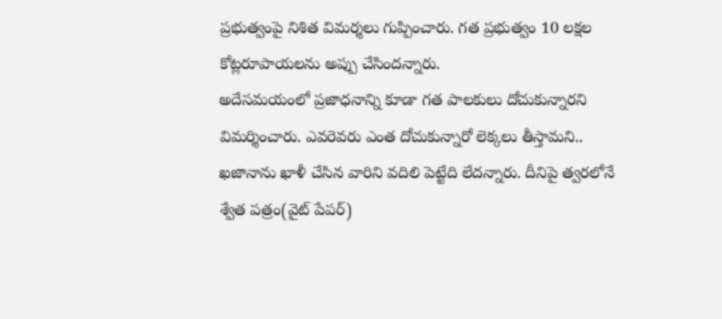ప్రభుత్వంపై నిశిత విమర్శలు గుప్పించారు. గత ప్రభుత్వం 10 లక్షల కోట్లరూపాయలను అప్పు చేసిందన్నారు.
అదేసమయంలో ప్రజాధనాన్ని కూడా గత పాలకులు దోచుకున్నారని విమర్శించారు. ఎవరెవరు ఎంత దోచుకున్నారో లెక్కలు తీస్తామని.. ఖజానాను ఖాళీ చేసిన వారిని వదిలి పెట్టేది లేదన్నారు. దీనిపై త్వరలోనే శ్వేత పత్రం(వైట్ పేపర్)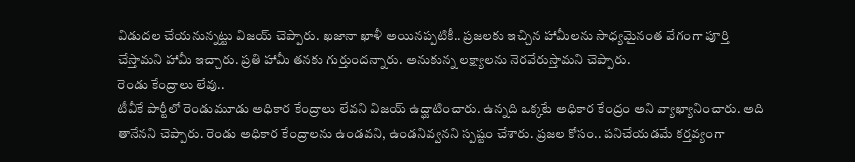విడుదల చేయనున్నట్టు విజయ్ చెప్పారు. ఖజానా ఖాళీ అయినప్పటికీ.. ప్రజలకు ఇచ్చిన హామీలను సాధ్యమైనంత వేగంగా పూర్తి చేస్తామని హామీ ఇచ్చారు. ప్రతి హామీ తనకు గుర్తుందన్నారు. అనుకున్న లక్ష్యాలను నెరవేరుస్తామని చెప్పారు.
రెండు కేంద్రాలు లేవు..
టీవీకే పార్టీలో రెండుమూడు అధికార కేంద్రాలు లేవని విజయ్ ఉద్ఘాటించారు. ఉన్నది ఒక్కటే అధికార కేంద్రం అని వ్యాఖ్యానించారు. అది తానేనని చెప్పారు. రెండు అధికార కేంద్రాలను ఉండవని, ఉండనివ్వనని స్పష్టం చేశారు. ప్రజల కోసం.. పనిచేయడమే కర్తవ్యంగా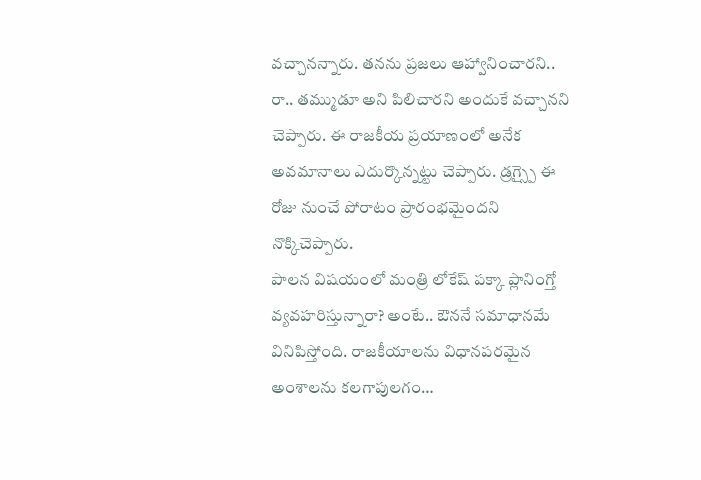వచ్చానన్నారు. తనను ప్రజలు ఆహ్వానించారని.. రా.. తమ్ముడూ అని పిలిచారని అందుకే వచ్చానని చెప్పారు. ఈ రాజకీయ ప్రయాణంలో అనేక అవమానాలు ఎదుర్కొన్నట్టు చెప్పారు. డ్రగ్స్పై ఈ రోజు నుంచే పోరాటం ప్రారంభమైందని నొక్కిచెప్పారు.
పాలన విషయంలో మంత్రి లోకేష్ పక్కా ప్లానింగ్తో వ్యవహరిస్తున్నారా? అంటే.. ఔననే సమాధానమే వినిపిస్తోంది. రాజకీయాలను విధానపరమైన అంశాలను కలగాపులగం…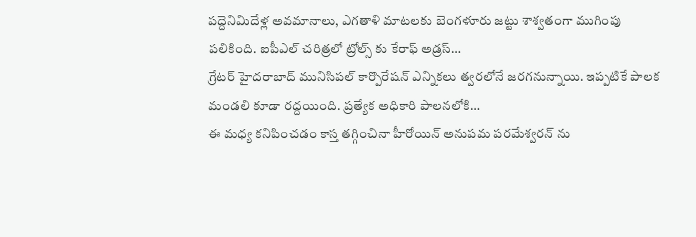పద్దెనిమిదేళ్ల అవమానాలు, ఎగతాళి మాటలకు బెంగళూరు జట్టు శాశ్వతంగా ముగింపు పలికింది. ఐపీఎల్ చరిత్రలో ట్రోల్స్ కు కేరాఫ్ అడ్రస్…
గ్రేటర్ హైదరాబాద్ మునిసిపల్ కార్పొరేషన్ ఎన్నికలు త్వరలోనే జరగనున్నాయి. ఇప్పటికే పాలక మండలి కూడా రద్దయింది. ప్రత్యేక అధికారి పాలనలోకి…
ఈ మధ్య కనిపించడం కాస్త తగ్గించినా హీరోయిన్ అనుపమ పరమేశ్వరన్ ను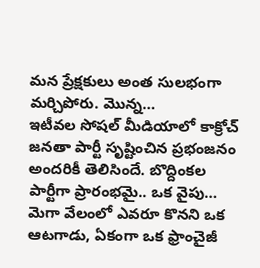మన ప్రేక్షకులు అంత సులభంగా మర్చిపోరు. మొన్న…
ఇటీవల సోషల్ మీడియాలో కాక్రోచ్ జనతా పార్టీ సృష్టించిన ప్రభంజనం అందరికీ తెలిసిందే. బొద్దింకల పార్టీగా ప్రారంభమై.. ఒక వైపు…
మెగా వేలంలో ఎవరూ కొనని ఒక ఆటగాడు, ఏకంగా ఒక ఫ్రాంచైజీ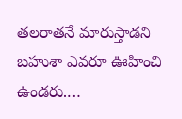తలరాతనే మారుస్తాడని బహుశా ఎవరూ ఊహించి ఉండరు.…